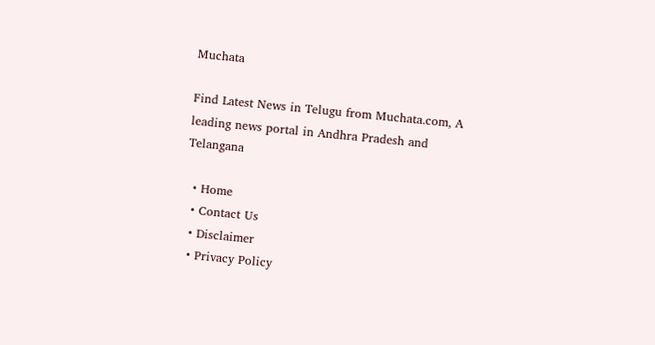Muchata

Find Latest News in Telugu from Muchata.com, A leading news portal in Andhra Pradesh and Telangana

  • Home
  • Contact Us
  • Disclaimer
  • Privacy Policy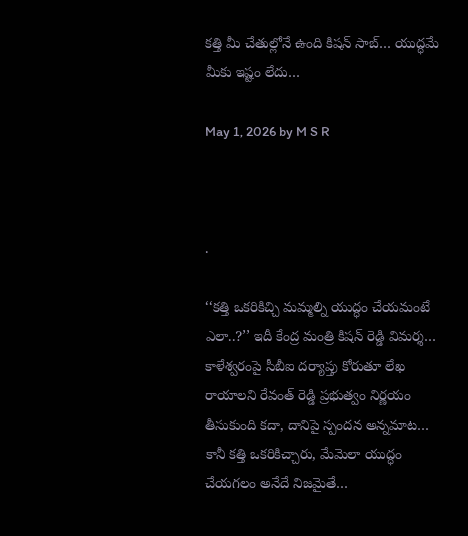కత్తి మీ చేతుల్లోనే ఉంది కిషన్ సాబ్… యుద్ధమే మీకు ఇష్టం లేదు…

May 1, 2026 by M S R



.

‘‘కత్తి ఒకరికిచ్చి మమ్మల్ని యుద్ధం చేయమంటే ఎలా..?’’ ఇదీ కేంద్ర మంత్రి కిషన్ రెడ్డి విమర్శ… కాళేశ్వరంపై సీబీఐ దర్యాప్తు కోరుతూ లేఖ రాయాలని రేవంత్ రెడ్డి ప్రభుత్వం నిర్ణయం తీసుకుంది కదా, దానిపై స్పందన అన్నమాట… కానీ కత్తి ఒకరికిచ్చారు, మేమెలా యుద్ధం చేయగలం అనేదే నిజమైతే…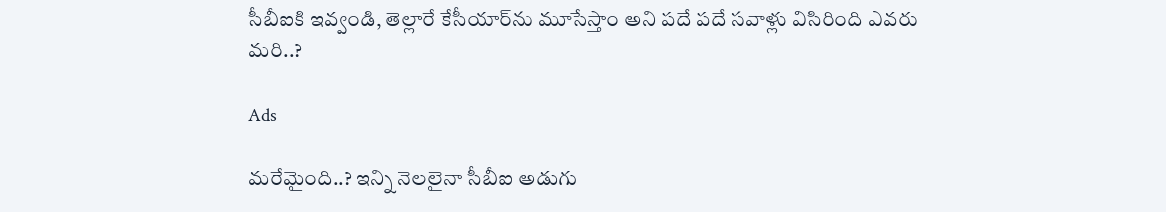సీబీఐకి ఇవ్వండి, తెల్లారే కేసీయార్‌ను మూసేస్తాం అని పదే పదే సవాళ్లు విసిరింది ఎవరు మరి..?

Ads

మరేమైంది..? ఇన్ని నెలలైనా సీబీఐ అడుగు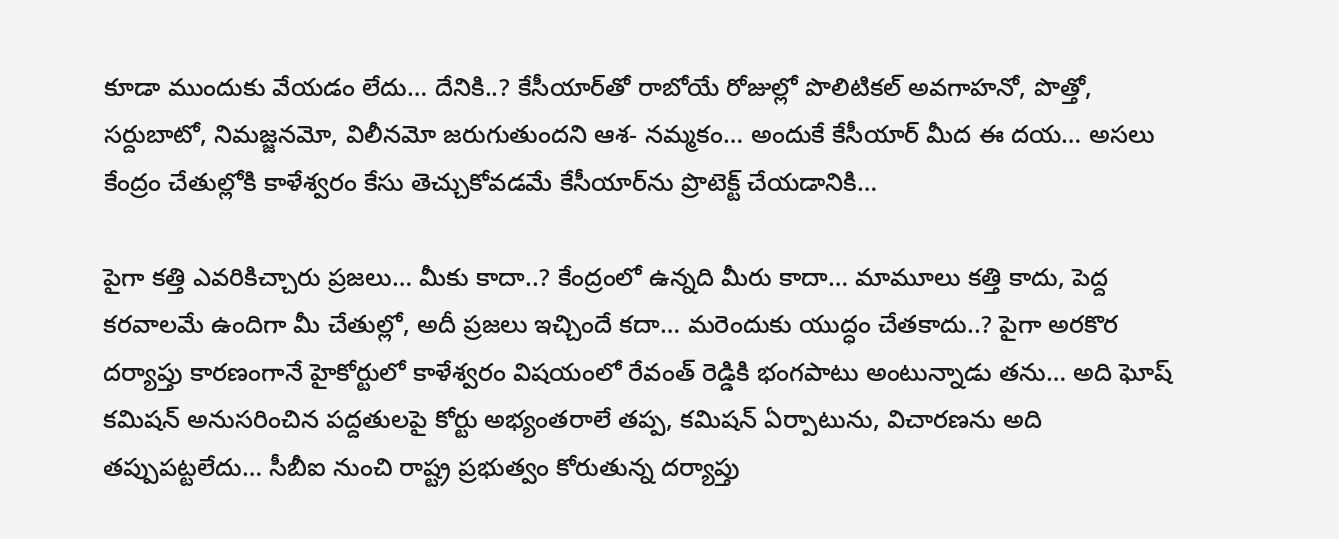కూడా ముందుకు వేయడం లేదు… దేనికి..? కేసీయార్‌తో రాబోయే రోజుల్లో పొలిటికల్ అవగాహనో, పొత్తో, సర్దుబాటో, నిమజ్జనమో, విలీనమో జరుగుతుందని ఆశ- నమ్మకం… అందుకే కేసీయార్ మీద ఈ దయ… అసలు కేంద్రం చేతుల్లోకి కాళేశ్వరం కేసు తెచ్చుకోవడమే కేసీయార్‌ను ప్రొటెక్ట్ చేయడానికి…

పైగా కత్తి ఎవరికిచ్చారు ప్రజలు… మీకు కాదా..? కేంద్రంలో ఉన్నది మీరు కాదా… మామూలు కత్తి కాదు, పెద్ద కరవాలమే ఉందిగా మీ చేతుల్లో, అదీ ప్రజలు ఇచ్చిందే కదా… మరెందుకు యుద్ధం చేతకాదు..? పైగా అరకొర దర్యాప్తు కారణంగానే హైకోర్టులో కాళేశ్వరం విషయంలో రేవంత్ రెడ్డికి భంగపాటు అంటున్నాడు తను… అది ఘోష్ కమిషన్ అనుసరించిన పద్దతులపై కోర్టు అభ్యంతరాలే తప్ప, కమిషన్ ఏర్పాటును, విచారణను అది తప్పుపట్టలేదు… సీబీఐ నుంచి రాష్ట్ర ప్రభుత్వం కోరుతున్న దర్యాప్తు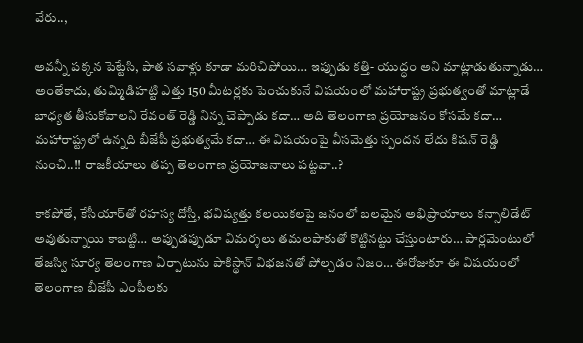వేరు..,

అవన్నీ పక్కన పెట్టేసి, పాత సవాళ్లు కూడా మరిచిపోయి… ఇప్పుడు కత్తి- యుద్ధం అని మాట్లాడుతున్నాడు… అంతేకాదు, తుమ్మిడిహట్టి ఎత్తు 150 మీటర్లకు పెంచుకునే విషయంలో మహారాష్ట్ర ప్రభుత్వంతో మాట్లాడే బాధ్యత తీసుకోవాలని రేవంత్ రెడ్డి నిన్న చెప్పాడు కదా… అది తెలంగాణ ప్రయోజనం కోసమే కదా… మహారాష్ట్రలో ఉన్నది బీజేపీ ప్రభుత్వమే కదా… ఈ విషయంపై వీసమెత్తు స్పందన లేదు కిషన్ రెడ్డి నుంచి..!! రాజకీయాలు తప్ప తెలంగాణ ప్రయోజనాలు పట్టవా..?

కాకపోతే, కేసీయార్‌తో రహస్య దోస్తీ, భవిష్యత్తు కలయికలపై జనంలో బలమైన అభిప్రాయాలు కన్సాలిడేట్ అవుతున్నాయి కాబట్టి… అప్పుడప్పుడూ విమర్శలు తమలపాకుతో కొట్టినట్టు చేస్తుంటారు… పార్లమెంటులో తేజస్వి సూర్య తెలంగాణ ఏర్పాటును పాకిస్థాన్ విభజనతో పోల్చడం నిజం… ఈరోజుకూ ఈ విషయంలో తెలంగాణ బీజేపీ ఎంపీలకు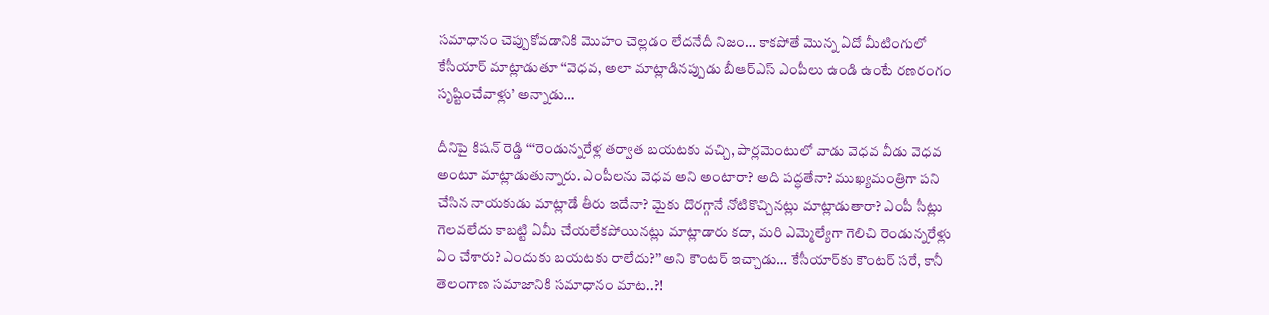సమాధానం చెప్పుకోవడానికి మొహం చెల్లడం లేదనేదీ నిజం… కాకపోతే మొన్న ఏదో మీటింగులో కేసీయార్ మాట్లాడుతూ ‘‘వెధవ, అలా మాట్లాడినప్పుడు బీఆర్ఎస్ ఎంపీలు ఉండి ఉంటే రణరంగం సృష్టించేవాళ్లు’ అన్నాడు…

దీనిపై కిషన్ రెడ్డి ‘‘‘రెండున్నరేళ్ల తర్వాత బయటకు వచ్చి, పార్లమెంటులో వాడు వెధవ వీడు వెధవ అంటూ మాట్లాడుతున్నారు. ఎంపీలను వెధవ అని అంటారా? అది పద్ధతేనా? ముఖ్యమంత్రిగా పని చేసిన నాయకుడు మాట్లాడే తీరు ఇదేనా? మైకు దొరగ్గానే నోటికొచ్చినట్లు మాట్లాడుతారా? ఎంపీ సీట్లు గెలవలేదు కాబట్టి ఏమీ చేయలేకపోయినట్లు మాట్లాడారు కదా, మరి ఎమ్మెల్యేగా గెలిచి రెండున్నరేళ్లు ఏం చేశారు? ఎందుకు బయటకు రాలేదు?’’ అని కౌంటర్ ఇచ్చాడు… కేసీయార్‌కు కౌంటర్ సరే, కానీ తెలంగాణ సమాజానికి సమాధానం మాట..?!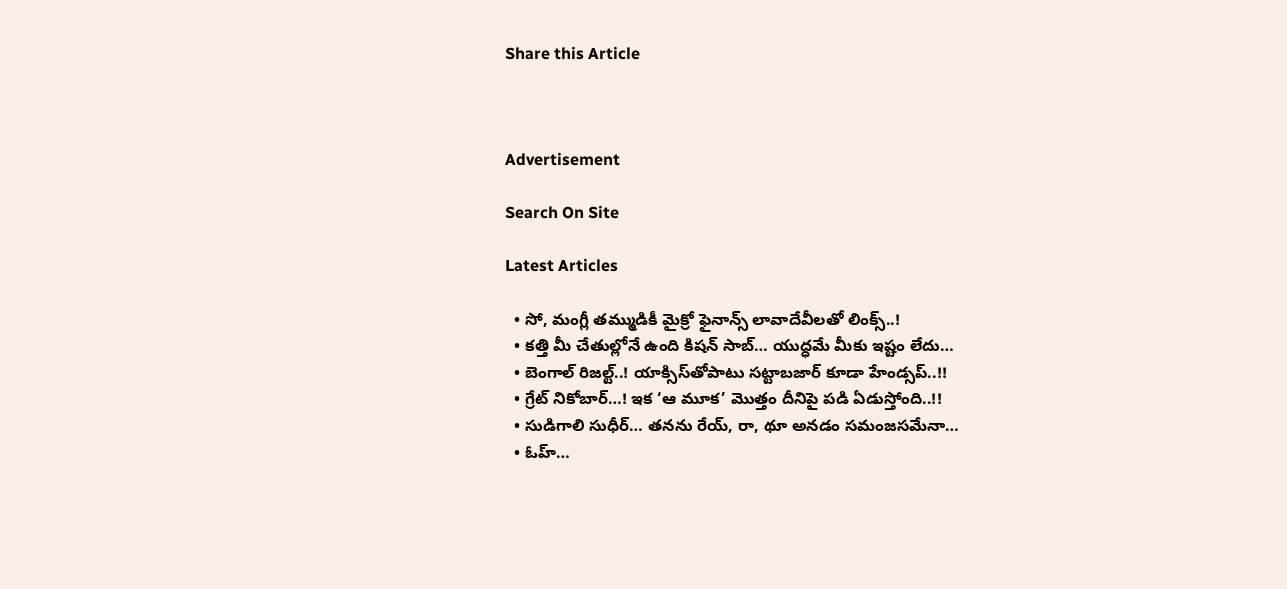Share this Article



Advertisement

Search On Site

Latest Articles

  • సో, మంగ్లీ తమ్ముడికీ మైక్రో ఫైనాన్స్‌ లావాదేవీలతో లింక్స్..!
  • కత్తి మీ చేతుల్లోనే ఉంది కిషన్ సాబ్… యుద్ధమే మీకు ఇష్టం లేదు…
  • బెంగాల్ రిజల్ట్..! యాక్సిస్‌తోపాటు సట్టాబజార్ కూడా హేండ్సప్..!!
  • గ్రేట్ నికోబార్…! ఇక ‘ఆ మూక’ మొత్తం దీనిపై పడి ఏడుస్తోంది..!!
  • సుడిగాలి సుధీర్… తనను రేయ్, రా, థూ అనడం సమంజసమేనా…
  • ఓహ్…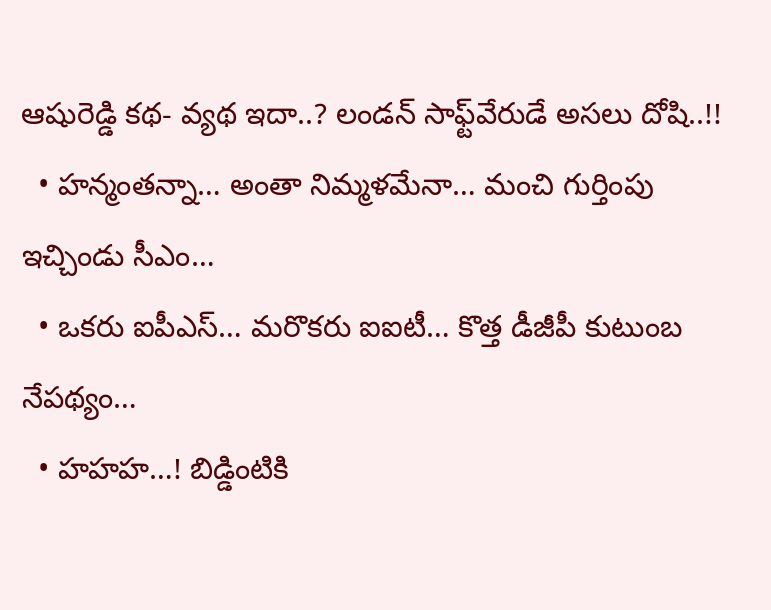ఆషురెడ్డి కథ- వ్యథ ఇదా..? లండన్ సాఫ్ట్‌వేరుడే అసలు దోషి..!!
  • హన్మంతన్నా… అంతా నిమ్మళమేనా… మంచి గుర్తింపు ఇచ్చిండు సీఎం…
  • ఒకరు ఐపీఎస్… మరొకరు ఐఐటీ… కొత్త డీజీపీ కుటుంబ నేపథ్యం…
  • హహహ…! బిడ్డింటికి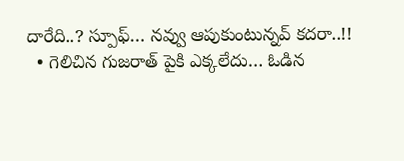దారేది..? స్పూఫ్… నవ్వు ఆపుకుంటున్నవ్ కదరా..!!
  • గెలిచిన గుజరాత్ పైకి ఎక్కలేదు… ఓడిన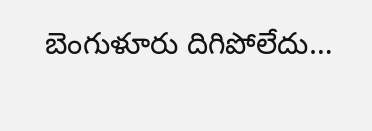బెంగుళూరు దిగిపోలేదు…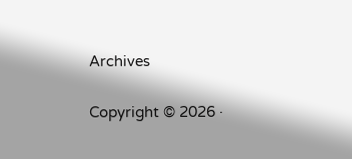Archives

Copyright © 2026 ·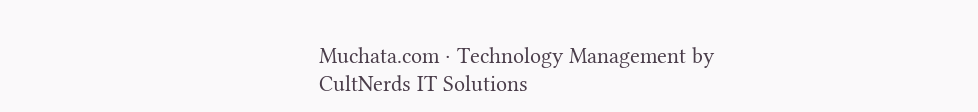Muchata.com · Technology Management by CultNerds IT Solutions